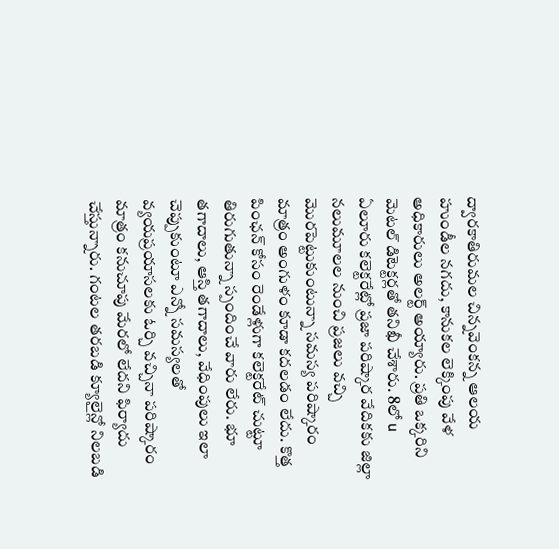ద్వారకాతిరుమల చిన్నవెంకన్న ఆలయ హుండీల నగదు, కానుకల లెక్కింపు వేళ అధికారులు అలర్ట్ అయ్యారు. ప్రతి ఒక్కరిని మెటల్ డిటెక్టర్లతో తనిఖీ చేశారు. 8లో u
ఏలూరు కలెక్టరేట్లో ప్రజా పరిష్కార వేదికకు జిల్లా నలుమూలల నుంచి ప్రజలు వచ్చి మొరపెట్టుకుంటున్నా సమస్య పరిష్కారం మాత్రం అంగుళం కూడా కదలడం లేదు. కొత్త పింఛన్ కోసం రెండేళ్లుగా కలెక్టరేట్ చుట్టూ తిరుగుతున్నా స్పందించే వారు లేరు. భూ తగాదాలు, ఆస్తి తగాదాలు, వేధింపులు ఇలా చెప్పుకుంటూ ఎన్నో సమస్యలతో వ్యయప్రయాసలకు ఓర్చి వచ్చినా పరిష్కారం మాత్రం కనుచూపు మేరలో లేదని ఫిర్యాదు చేస్తున్నారు. గంటల తరబడి క్యూలైన్లో నిలబడి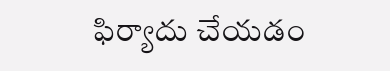ఫిర్యాదు చేయడం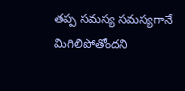తప్ప సమస్య సమస్యగానే మిగిలిపోతోందని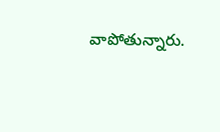వాపోతున్నారు.